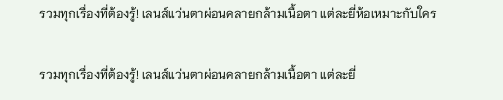รวมทุกเรื่องที่ต้องรู้! เลนส์แว่นตาผ่อนคลายกล้ามเนื้อตา แต่ละยี่ห้อเหมาะกับใคร

รวมทุกเรื่องที่ต้องรู้! เลนส์แว่นตาผ่อนคลายกล้ามเนื้อตา แต่ละยี่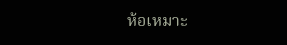ห้อเหมาะ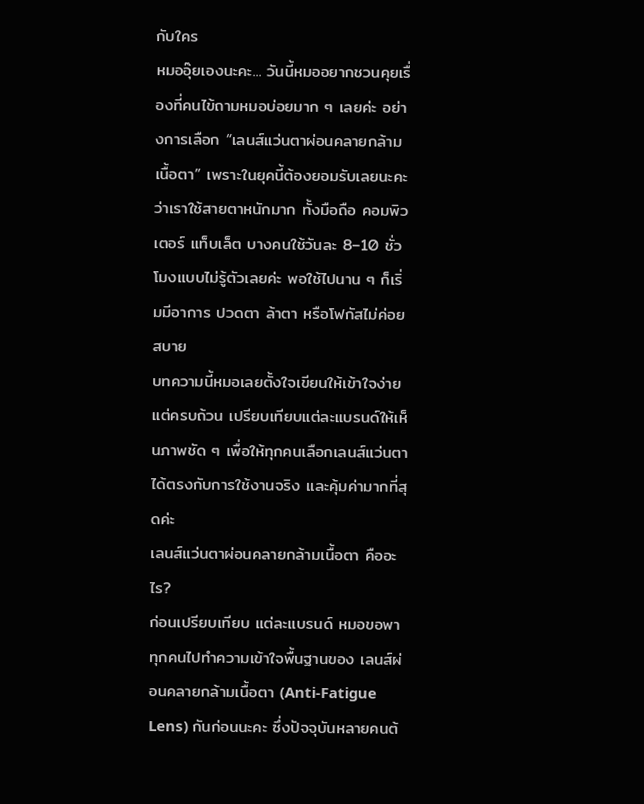กับใคร
หมออุ๊ยเองนะคะ... วันนี้หมออยากชวนคุยเรื่องที่คนไข้ถามหมอบ่อยมาก ๆ เลยค่ะ อย่างการเลือก “เลนส์แว่นตาผ่อนคลายกล้ามเนื้อตา” เพราะในยุคนี้ต้องยอมรับเลยนะคะว่าเราใช้สายตาหนักมาก ทั้งมือถือ คอมพิวเตอร์ แท็บเล็ต บางคนใช้วันละ 8–10 ชั่วโมงแบบไม่รู้ตัวเลยค่ะ พอใช้ไปนาน ๆ ก็เริ่มมีอาการ ปวดตา ล้าตา หรือโฟกัสไม่ค่อยสบาย
บทความนี้หมอเลยตั้งใจเขียนให้เข้าใจง่าย แต่ครบถ้วน เปรียบเทียบแต่ละแบรนด์ให้เห็นภาพชัด ๆ เพื่อให้ทุกคนเลือกเลนส์แว่นตาได้ตรงกับการใช้งานจริง และคุ้มค่ามากที่สุดค่ะ
เลนส์แว่นตาผ่อนคลายกล้ามเนื้อตา คืออะไร?
ก่อนเปรียบเทียบ แต่ละแบรนด์ หมอขอพาทุกคนไปทำความเข้าใจพื้นฐานของ เลนส์ผ่อนคลายกล้ามเนื้อตา (Anti-Fatigue Lens) กันก่อนนะคะ ซึ่งปัจจุบันหลายคนต้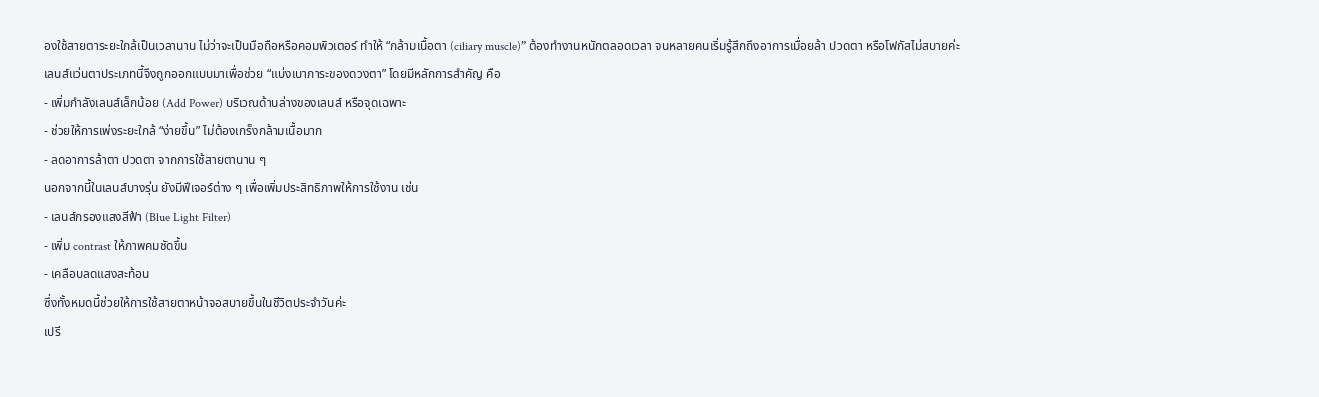องใช้สายตาระยะใกล้เป็นเวลานาน ไม่ว่าจะเป็นมือถือหรือคอมพิวเตอร์ ทำให้ “กล้ามเนื้อตา (ciliary muscle)” ต้องทำงานหนักตลอดเวลา จนหลายคนเริ่มรู้สึกถึงอาการเมื่อยล้า ปวดตา หรือโฟกัสไม่สบายค่ะ
เลนส์แว่นตาประเภทนี้จึงถูกออกแบบมาเพื่อช่วย “แบ่งเบาภาระของดวงตา” โดยมีหลักการสำคัญ คือ
- เพิ่มกำลังเลนส์เล็กน้อย (Add Power) บริเวณด้านล่างของเลนส์ หรือจุดเฉพาะ
- ช่วยให้การเพ่งระยะใกล้ “ง่ายขึ้น” ไม่ต้องเกร็งกล้ามเนื้อมาก
- ลดอาการล้าตา ปวดตา จากการใช้สายตานาน ๆ
นอกจากนี้ในเลนส์บางรุ่น ยังมีฟีเจอร์ต่าง ๆ เพื่อเพิ่มประสิทธิภาพให้การใช้งาน เช่น
- เลนส์กรองแสงสีฟ้า (Blue Light Filter)
- เพิ่ม contrast ให้ภาพคมชัดขึ้น
- เคลือบลดแสงสะท้อน
ซึ่งทั้งหมดนี้ช่วยให้การใช้สายตาหน้าจอสบายขึ้นในชีวิตประจำวันค่ะ
เปรี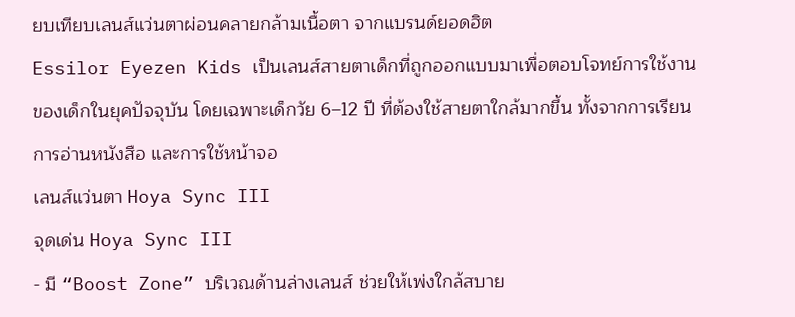ยบเทียบเลนส์แว่นตาผ่อนคลายกล้ามเนื้อตา จากแบรนด์ยอดฮิต
Essilor Eyezen Kids เป็นเลนส์สายตาเด็กที่ถูกออกแบบมาเพื่อตอบโจทย์การใช้งานของเด็กในยุคปัจจุบัน โดยเฉพาะเด็กวัย 6–12 ปี ที่ต้องใช้สายตาใกล้มากขึ้น ทั้งจากการเรียน การอ่านหนังสือ และการใช้หน้าจอ
เลนส์แว่นตา Hoya Sync III
จุดเด่น Hoya Sync III
- มี “Boost Zone” บริเวณด้านล่างเลนส์ ช่วยให้เพ่งใกล้สบาย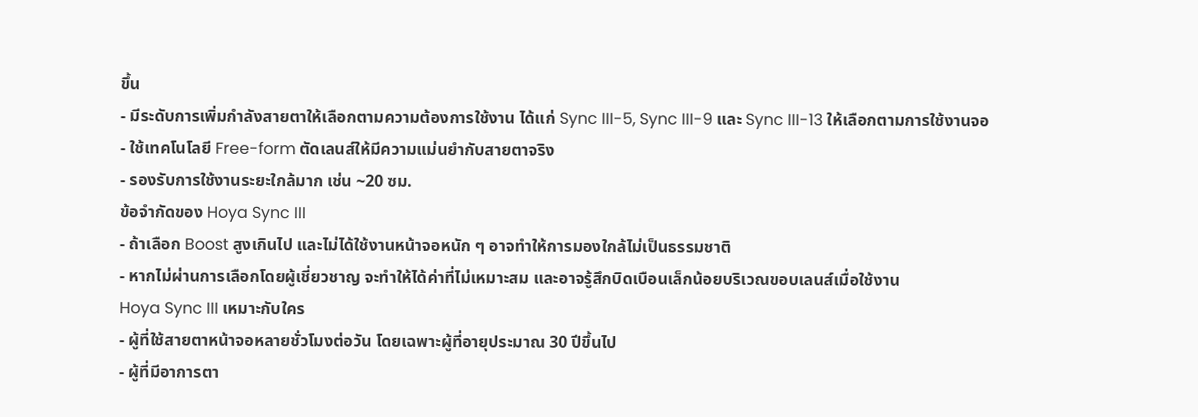ขึ้น
- มีระดับการเพิ่มกำลังสายตาให้เลือกตามความต้องการใช้งาน ได้แก่ Sync III-5, Sync III-9 และ Sync III-13 ให้เลือกตามการใช้งานจอ
- ใช้เทคโนโลยี Free-form ตัดเลนส์ให้มีความแม่นยำกับสายตาจริง
- รองรับการใช้งานระยะใกล้มาก เช่น ~20 ซม.
ข้อจำกัดของ Hoya Sync III
- ถ้าเลือก Boost สูงเกินไป และไม่ได้ใช้งานหน้าจอหนัก ๆ อาจทำให้การมองใกล้ไม่เป็นธรรมชาติ
- หากไม่ผ่านการเลือกโดยผู้เชี่ยวชาญ จะทำให้ได้ค่าที่ไม่เหมาะสม และอาจรู้สึกบิดเบือนเล็กน้อยบริเวณขอบเลนส์เมื่อใช้งาน
Hoya Sync III เหมาะกับใคร
- ผู้ที่ใช้สายตาหน้าจอหลายชั่วโมงต่อวัน โดยเฉพาะผู้ที่อายุประมาณ 30 ปีขึ้นไป
- ผู้ที่มีอาการตา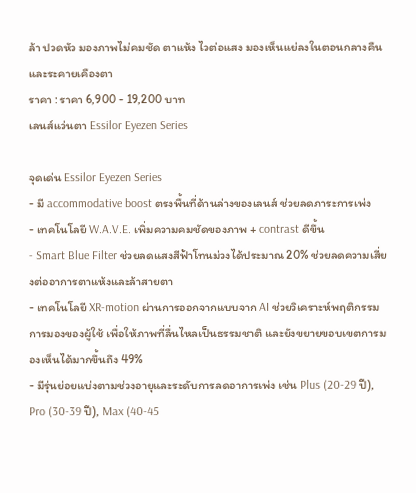ล้า ปวดหัว มองภาพไม่คมชัด ตาแห้ง ไวต่อแสง มองเห็นแย่ลงในตอนกลางคืน และระคายเคืองตา
ราคา : ราคา 6,900 - 19,200 บาท
เลนส์แว่นตา Essilor Eyezen Series

จุดเด่น Essilor Eyezen Series
- มี accommodative boost ตรงพื้นที่ด้านล่างของเลนส์ ช่วยลดภาระการเพ่ง
- เทคโนโลยี W.A.V.E. เพิ่มความคมชัดของภาพ + contrast ดีขึ้น
- Smart Blue Filter ช่วยลดแสงสีฟ้าโทนม่วงได้ประมาณ 20% ช่วยลดความเสี่ยงต่ออาการตาแห้งและล้าสายตา
- เทคโนโลยี XR-motion ผ่านการออกจากแบบจาก AI ช่วยวิเคราะห์พฤติกรรมการมองของผู้ใช้ เพื่อให้ภาพที่ลื่นไหลเป็นธรรมชาติ และยังขยายขอบเขตการมองเห็นได้มากขึ้นถึง 49%
- มีรุ่นย่อยแบ่งตามช่วงอายุและระดับการลดอาการเพ่ง เช่น Plus (20-29 ปี), Pro (30-39 ปี), Max (40-45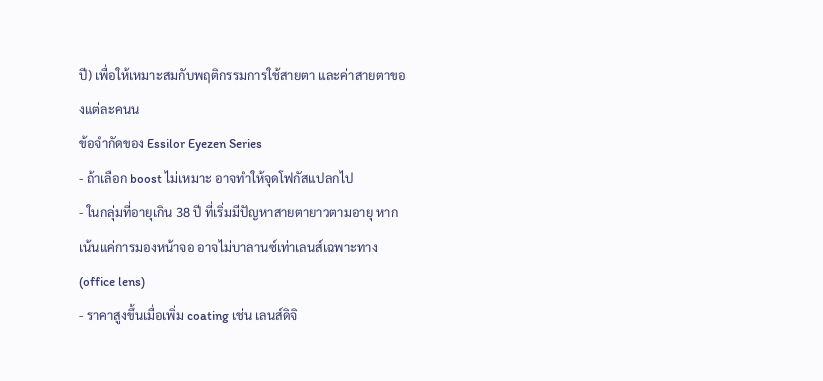ปี) เพื่อให้เหมาะสมกับพฤติกรรมการใช้สายตา และค่าสายตาของแต่ละคนน
ข้อจำกัดของ Essilor Eyezen Series
- ถ้าเลือก boost ไม่เหมาะ อาจทำให้จุดโฟกัสแปลกไป
- ในกลุ่มที่อายุเกิน 38 ปี ที่เริ่มมีปัญหาสายตายาวตามอายุ หากเน้นแค่การมองหน้าจอ อาจไม่บาลานซ์เท่าเลนส์เฉพาะทาง (office lens)
- ราคาสูงขึ้นเมื่อเพิ่ม coating เช่น เลนส์ดิจิ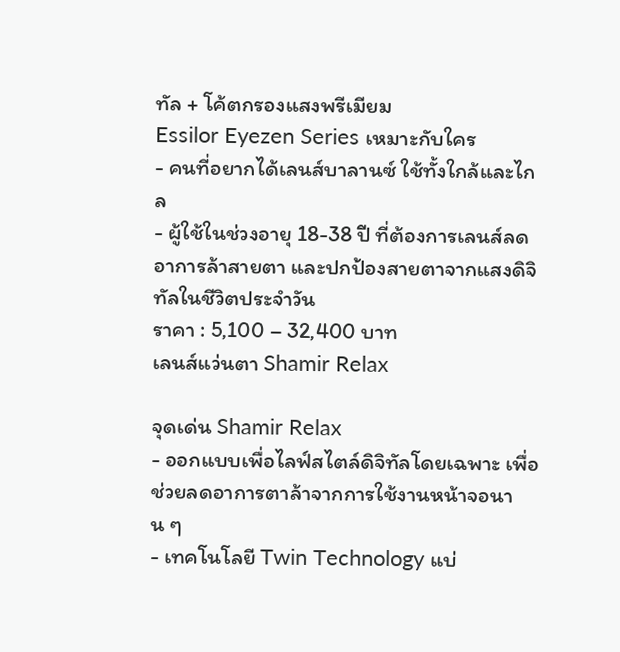ทัล + โค้ตกรองแสงพรีเมียม
Essilor Eyezen Series เหมาะกับใคร
- คนที่อยากได้เลนส์บาลานซ์ ใช้ทั้งใกล้และไกล
- ผู้ใช้ในช่วงอายุ 18-38 ปี ที่ต้องการเลนส์ลดอาการล้าสายตา และปกป้องสายตาจากแสงดิจิทัลในชีวิตประจำวัน
ราคา : 5,100 – 32,400 บาท
เลนส์แว่นตา Shamir Relax

จุดเด่น Shamir Relax
- ออกแบบเพื่อไลฟ์สไตล์ดิจิทัลโดยเฉพาะ เพื่อช่วยลดอาการตาล้าจากการใช้งานหน้าจอนาน ๆ
- เทคโนโลยี Twin Technology แบ่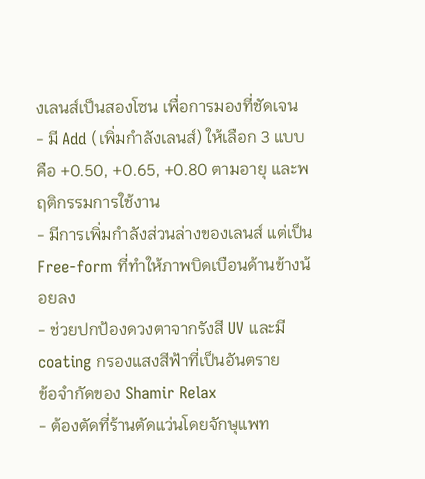งเลนส์เป็นสองโซน เพื่อการมองที่ชัดเจน
- มี Add (เพิ่มกำลังเลนส์) ให้เลือก 3 แบบ คือ +0.50, +0.65, +0.80 ตามอายุ และพฤติกรรมการใช้งาน
- มีการเพิ่มกำลังส่วนล่างของเลนส์ แต่เป็น Free-form ที่ทำให้ภาพบิดเบือนด้านข้างน้อยลง
- ช่วยปกป้องดวงตาจากรังสี UV และมี coating กรองแสงสีฟ้าที่เป็นอันตราย
ข้อจำกัดของ Shamir Relax
- ต้องตัดที่ร้านตัดแว่นโดยจักษุแพท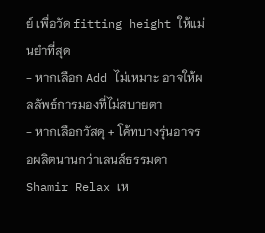ย์ เพื่อวัด fitting height ให้แม่นยำที่สุด
- หากเลือก Add ไม่เหมาะ อาจให้ผลลัพธ์การมองที่ไม่สบายตา
- หากเลือกวัสดุ + โค้ทบางรุ่นอาจรอผลิตนานกว่าเลนส์ธรรมดา
Shamir Relax เห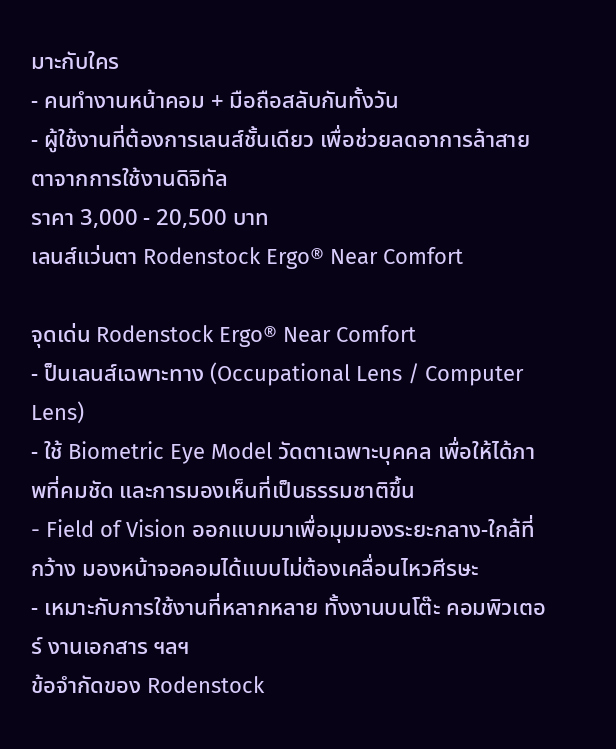มาะกับใคร
- คนทำงานหน้าคอม + มือถือสลับกันทั้งวัน
- ผู้ใช้งานที่ต้องการเลนส์ชั้นเดียว เพื่อช่วยลดอาการล้าสายตาจากการใช้งานดิจิทัล
ราคา 3,000 - 20,500 บาท
เลนส์แว่นตา Rodenstock Ergo® Near Comfort

จุดเด่น Rodenstock Ergo® Near Comfort
- ป็นเลนส์เฉพาะทาง (Occupational Lens / Computer Lens)
- ใช้ Biometric Eye Model วัดตาเฉพาะบุคคล เพื่อให้ได้ภาพที่คมชัด และการมองเห็นที่เป็นธรรมชาติขึ้น
- Field of Vision ออกแบบมาเพื่อมุมมองระยะกลาง-ใกล้ที่กว้าง มองหน้าจอคอมได้แบบไม่ต้องเคลื่อนไหวศีรษะ
- เหมาะกับการใช้งานที่หลากหลาย ทั้งงานบนโต๊ะ คอมพิวเตอร์ งานเอกสาร ฯลฯ
ข้อจำกัดของ Rodenstock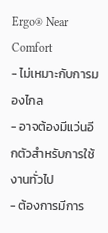Ergo® Near Comfort
- ไม่เหมาะกับการมองไกล
- อาจต้องมีแว่นอีกตัวสำหรับการใช้งานทั่วไป
- ต้องการมีการ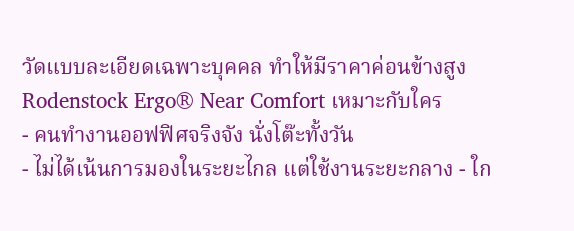วัดแบบละเอียดเฉพาะบุคคล ทำให้มีราคาค่อนข้างสูง
Rodenstock Ergo® Near Comfort เหมาะกับใคร
- คนทำงานออฟฟิศจริงจัง นั่งโต๊ะทั้งวัน
- ไม่ได้เน้นการมองในระยะไกล แต่ใช้งานระยะกลาง - ใก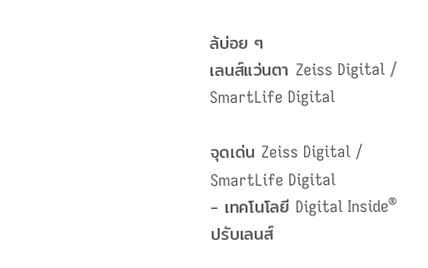ล้บ่อย ๆ
เลนส์แว่นตา Zeiss Digital / SmartLife Digital

จุดเด่น Zeiss Digital / SmartLife Digital
- เทคโนโลยี Digital Inside® ปรับเลนส์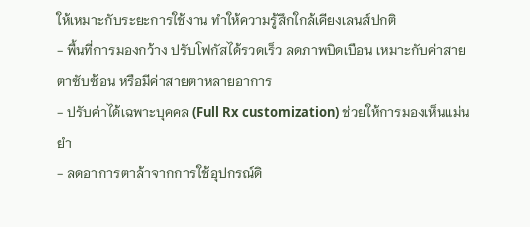ให้เหมาะกับระยะการใช้งาน ทำให้ความรู้สึกใกล้เคียงเลนส์ปกติ
- พื้นที่การมองกว้าง ปรับโฟกัสได้รวดเร็ว ลดภาพบิดเบือน เหมาะกับค่าสายตาซับซ้อน หรือมีค่าสายตาหลายอาการ
- ปรับค่าได้เฉพาะบุคคล (Full Rx customization) ช่วยให้การมองเห็นแม่นยำ
- ลดอาการตาล้าจากการใช้อุปกรณ์ดิ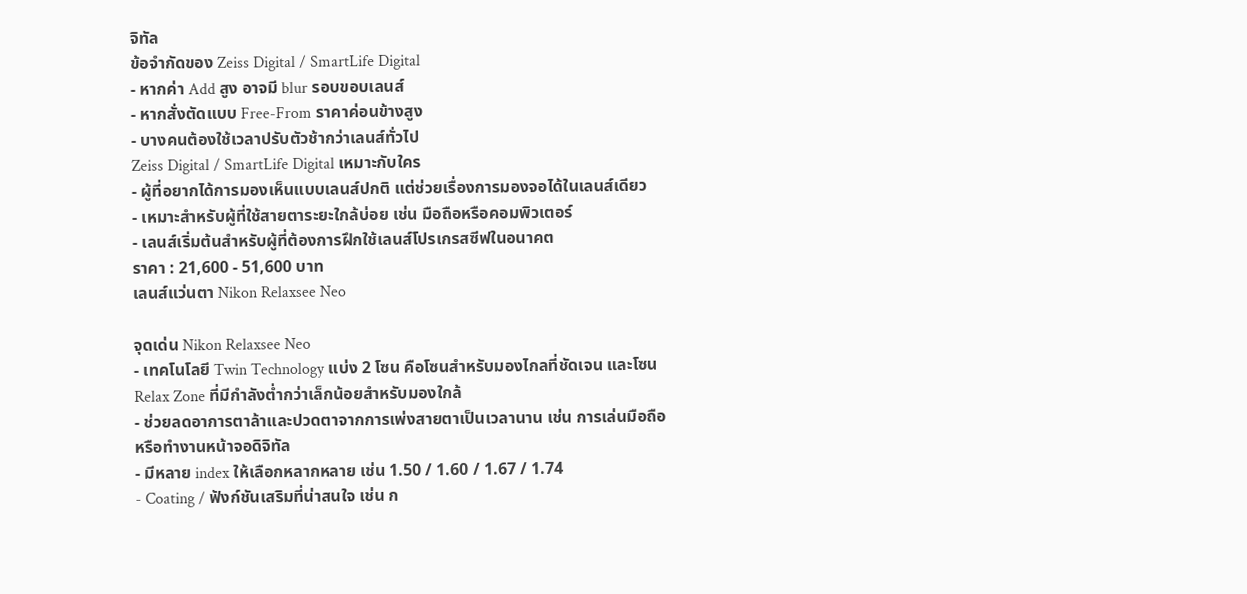จิทัล
ข้อจำกัดของ Zeiss Digital / SmartLife Digital
- หากค่า Add สูง อาจมี blur รอบขอบเลนส์
- หากสั่งตัดแบบ Free-From ราคาค่อนข้างสูง
- บางคนต้องใช้เวลาปรับตัวช้ากว่าเลนส์ทั่วไป
Zeiss Digital / SmartLife Digital เหมาะกับใคร
- ผู้ที่อยากได้การมองเห็นแบบเลนส์ปกติ แต่ช่วยเรื่องการมองจอได้ในเลนส์เดียว
- เหมาะสำหรับผู้ที่ใช้สายตาระยะใกล้บ่อย เช่น มือถือหรือคอมพิวเตอร์
- เลนส์เริ่มต้นสำหรับผู้ที่ต้องการฝึกใช้เลนส์โปรเกรสซีฟในอนาคต
ราคา : 21,600 - 51,600 บาท
เลนส์แว่นตา Nikon Relaxsee Neo

จุดเด่น Nikon Relaxsee Neo
- เทคโนโลยี Twin Technology แบ่ง 2 โซน คือโซนสำหรับมองไกลที่ชัดเจน และโซน Relax Zone ที่มีกำลังต่ำกว่าเล็กน้อยสำหรับมองใกล้
- ช่วยลดอาการตาล้าและปวดตาจากการเพ่งสายตาเป็นเวลานาน เช่น การเล่นมือถือหรือทำงานหน้าจอดิจิทัล
- มีหลาย index ให้เลือกหลากหลาย เช่น 1.50 / 1.60 / 1.67 / 1.74
- Coating / ฟังก์ชันเสริมที่น่าสนใจ เช่น ก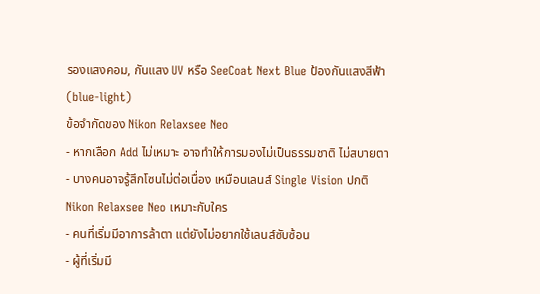รองแสงคอม, กันแสง UV หรือ SeeCoat Next Blue ป้องกันแสงสีฟ้า (blue-light)
ข้อจำกัดของ Nikon Relaxsee Neo
- หากเลือก Add ไม่เหมาะ อาจทำให้การมองไม่เป็นธรรมชาติ ไม่สบายตา
- บางคนอาจรู้สึกโซนไม่ต่อเนื่อง เหมือนเลนส์ Single Vision ปกติ
Nikon Relaxsee Neo เหมาะกับใคร
- คนที่เริ่มมีอาการล้าตา แต่ยังไม่อยากใช้เลนส์ซับซ้อน
- ผู้ที่เริ่มมี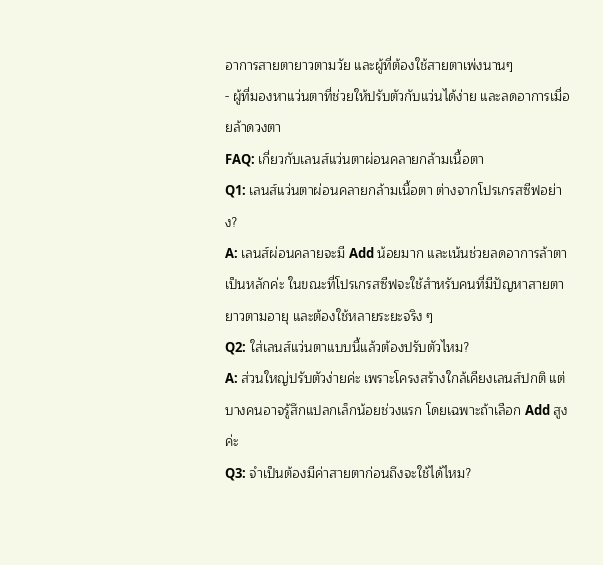อาการสายตายาวตามวัย และผู้ที่ต้องใช้สายตาเพ่งนานๆ
- ผู้ที่มองหาแว่นตาที่ช่วยให้ปรับตัวกับแว่นได้ง่าย และลดอาการเมื่อยล้าดวงตา
FAQ: เกี่ยวกับเลนส์แว่นตาผ่อนคลายกล้ามเนื้อตา
Q1: เลนส์แว่นตาผ่อนคลายกล้ามเนื้อตา ต่างจากโปรเกรสซีฟอย่าง?
A: เลนส์ผ่อนคลายจะมี Add น้อยมาก และเน้นช่วยลดอาการล้าตาเป็นหลักค่ะ ในขณะที่โปรเกรสซีฟจะใช้สำหรับคนที่มีปัญหาสายตายาวตามอายุ และต้องใช้หลายระยะจริง ๆ
Q2: ใส่เลนส์แว่นตาแบบนี้แล้วต้องปรับตัวไหม?
A: ส่วนใหญ่ปรับตัวง่ายค่ะ เพราะโครงสร้างใกล้เคียงเลนส์ปกติ แต่บางคนอาจรู้สึกแปลกเล็กน้อยช่วงแรก โดยเฉพาะถ้าเลือก Add สูงค่ะ
Q3: จำเป็นต้องมีค่าสายตาก่อนถึงจะใช้ได้ไหม?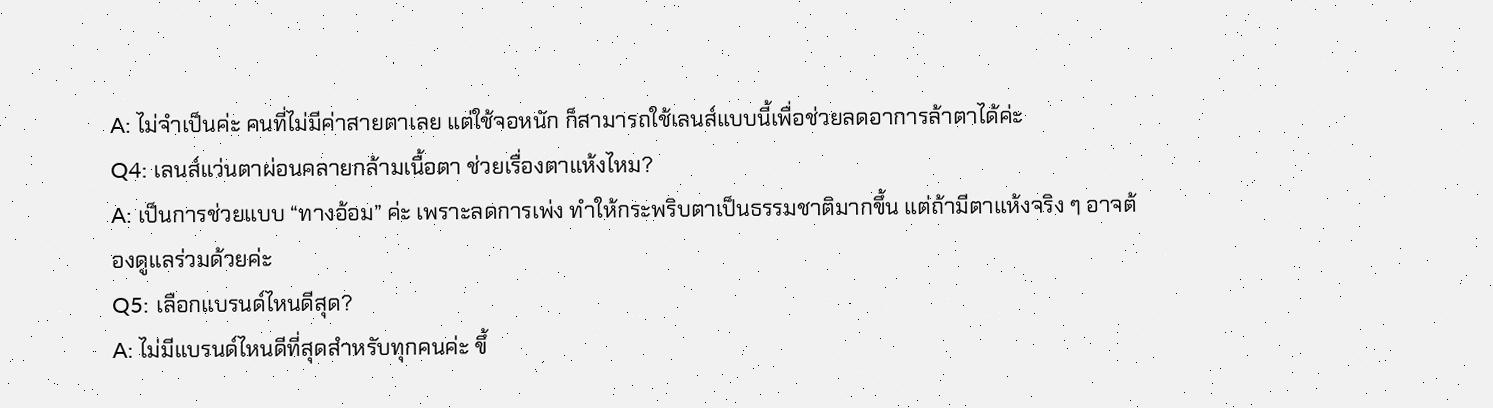A: ไม่จำเป็นค่ะ คนที่ไม่มีค่าสายตาเลย แต่ใช้จอหนัก ก็สามารถใช้เลนส์แบบนี้เพื่อช่วยลดอาการล้าตาได้ค่ะ
Q4: เลนส์แว่นตาผ่อนคลายกล้ามเนื้อตา ช่วยเรื่องตาแห้งไหม?
A: เป็นการช่วยแบบ “ทางอ้อม” ค่ะ เพราะลดการเพ่ง ทำให้กระพริบตาเป็นธรรมชาติมากขึ้น แต่ถ้ามีตาแห้งจริง ๆ อาจต้องดูแลร่วมด้วยค่ะ
Q5: เลือกแบรนด์ไหนดีสุด?
A: ไม่มีแบรนด์ไหนดีที่สุดสำหรับทุกคนค่ะ ขึ้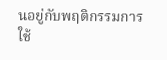นอยู่กับพฤติกรรมการใช้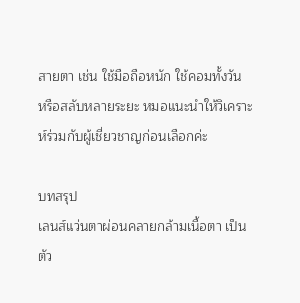สายตา เช่น ใช้มือถือหนัก ใช้คอมทั้งวัน หรือสลับหลายระยะ หมอแนะนำให้วิเคราะห์ร่วมกับผู้เชี่ยวชาญก่อนเลือกค่ะ

บทสรุป
เลนส์แว่นตาผ่อนคลายกล้ามเนื้อตา เป็นตัว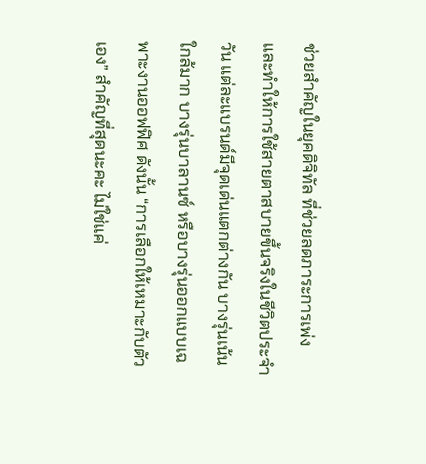ช่วยสำคัญในยุคดิจิทัล ที่ช่วยลดภาระการเพ่ง และทำให้การใช้สายตาสบายขึ้นจริงในชีวิตประจำวัน แต่ละแบรนด์มีจุดเด่นแตกต่างกัน บางรุ่นเน้นใกล้มาก บางรุ่นบาลานซ์ หรือบางรุ่นออกแบบเฉพาะงานออฟฟิศ ดังนั้น “การเลือกให้เหมาะกับตัวเอง” สำคัญที่สุดนะคะ ไม่ใช่แค่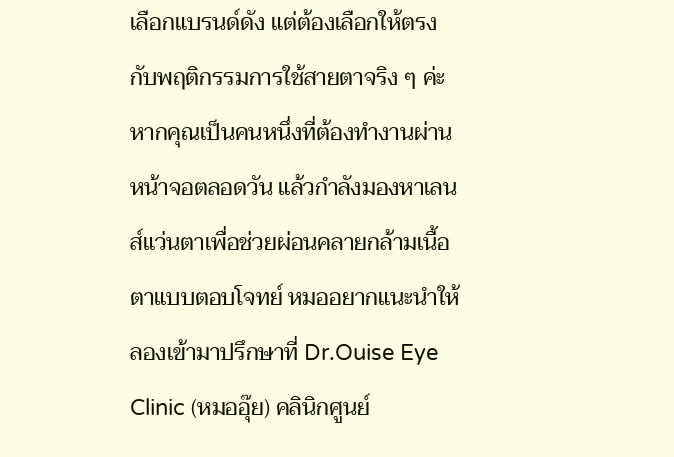เลือกแบรนด์ดัง แต่ต้องเลือกให้ตรงกับพฤติกรรมการใช้สายตาจริง ๆ ค่ะ
หากคุณเป็นคนหนึ่งที่ต้องทำงานผ่านหน้าจอตลอดวัน แล้วกำลังมองหาเลนส์แว่นตาเพื่อช่วยผ่อนคลายกล้ามเนื้อตาแบบตอบโจทย์ หมออยากแนะนำให้ลองเข้ามาปรึกษาที่ Dr.Ouise Eye Clinic (หมออุ๊ย) คลินิกศูนย์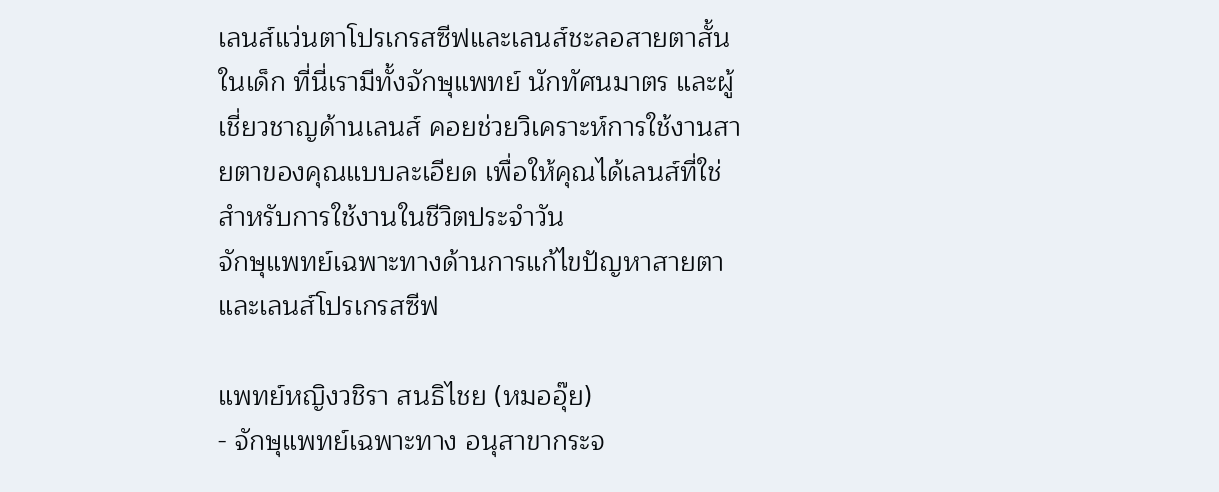เลนส์แว่นตาโปรเกรสซีฟและเลนส์ชะลอสายตาสั้นในเด็ก ที่นี่เรามีทั้งจักษุแพทย์ นักทัศนมาตร และผู้เชี่ยวชาญด้านเลนส์ คอยช่วยวิเคราะห์การใช้งานสายตาของคุณแบบละเอียด เพื่อให้คุณได้เลนส์ที่ใช่ สำหรับการใช้งานในชีวิตประจำวัน
จักษุแพทย์เฉพาะทางด้านการแก้ไขปัญหาสายตาและเลนส์โปรเกรสซีฟ

แพทย์หญิงวชิรา สนธิไชย (หมออุ๊ย)
- จักษุแพทย์เฉพาะทาง อนุสาขากระจ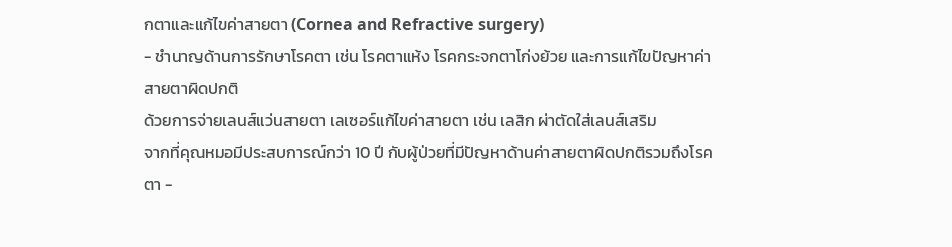กตาและแก้ไขค่าสายตา (Cornea and Refractive surgery)
- ชำนาญด้านการรักษาโรคตา เช่น โรคตาแห้ง โรคกระจกตาโก่งย้วย และการแก้ไขปัญหาค่าสายตาผิดปกติ
ด้วยการจ่ายเลนส์แว่นสายตา เลเซอร์แก้ไขค่าสายตา เช่น เลสิก ผ่าตัดใส่เลนส์เสริม
จากที่คุณหมอมีประสบการณ์กว่า 10 ปี กับผู้ป่วยที่มีปัญหาด้านค่าสายตาผิดปกติรวมถึงโรคตา -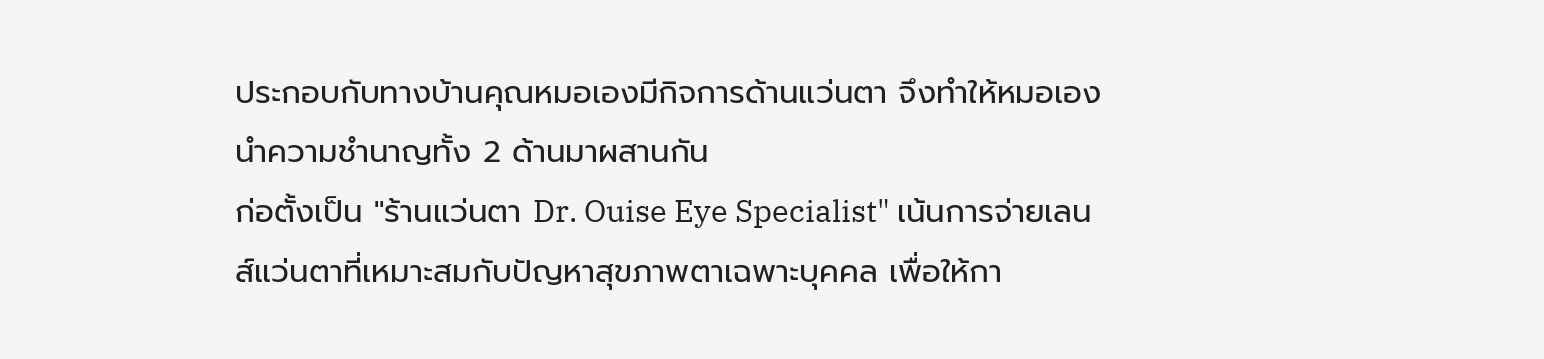ประกอบกับทางบ้านคุณหมอเองมีกิจการด้านแว่นตา จึงทำให้หมอเองนำความชำนาญทั้ง 2 ด้านมาผสานกัน
ก่อตั้งเป็น "ร้านแว่นตา Dr. Ouise Eye Specialist" เน้นการจ่ายเลนส์แว่นตาที่เหมาะสมกับปัญหาสุขภาพตาเฉพาะบุคคล เพื่อให้กา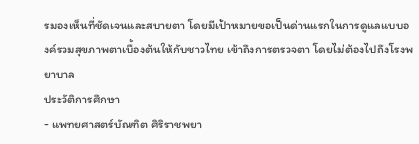รมองเห็นที่ชัดเจนและสบายตา โดยมีเป้าหมายขอเป็นด่านแรกในการดูแลแบบองค์รวมสุขภาพตาเบื้องต้นให้กับชาวไทย เข้าถึงการตรวจตา โดยไม่ต้องไปถึงโรงพยาบาล
ประวัติการศึกษา
- แพทยศาสตร์บัณฑิต ศิริราชพยา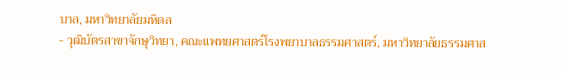บาล, มหาวิทยาลัยมหิดล
- วุฒิบัตรสาขาจักษุวิทยา, คณะแพทยศาสตร์โรงพยาบาลธรรมศาสตร์, มหาวิทยาลัยธรรมศาส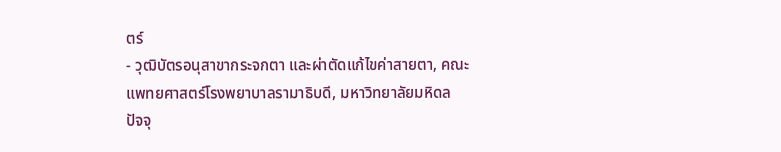ตร์
- วุฒิบัตรอนุสาขากระจกตา และผ่าตัดแก้ไขค่าสายตา, คณะแพทยศาสตร์โรงพยาบาลรามาธิบดี, มหาวิทยาลัยมหิดล
ปัจจุ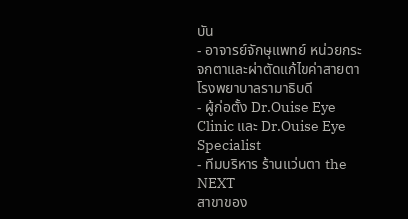บัน
- อาจารย์จักษุแพทย์ หน่วยกระจกตาและผ่าตัดแก้ไขค่าสายตา โรงพยาบาลรามาธิบดี
- ผู้ก่อตั้ง Dr.Ouise Eye Clinic และ Dr.Ouise Eye Specialist
- ทีมบริหาร ร้านแว่นตา the NEXT
สาขาของ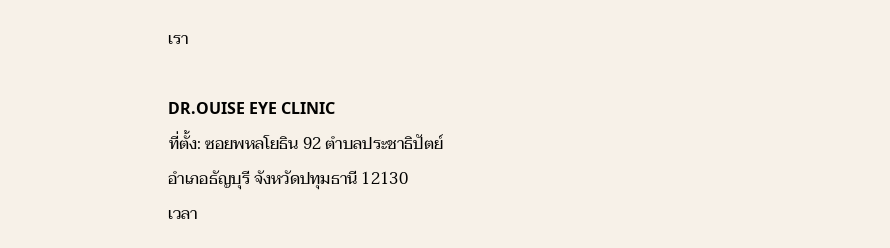เรา

DR.OUISE EYE CLINIC
ที่ตั้ง: ซอยพหลโยธิน 92 ตำบลประชาธิปัตย์
อำเภอธัญบุรี จังหวัดปทุมธานี 12130
เวลา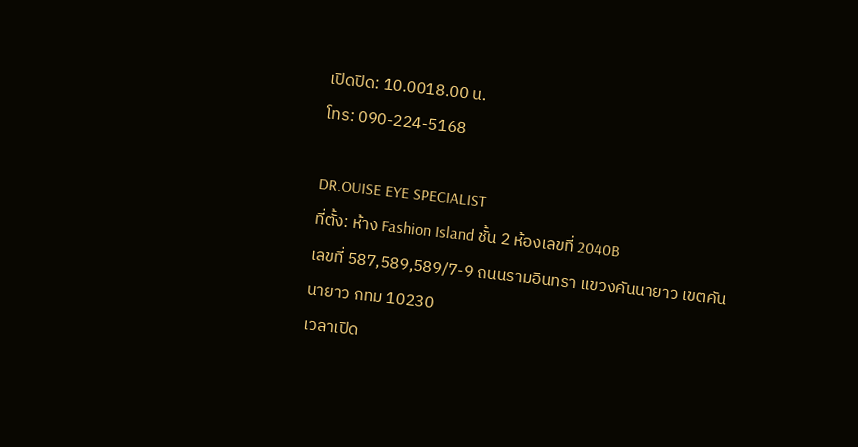เปิดปิด: 10.0018.00 น.
โทร: 090-224-5168

DR.OUISE EYE SPECIALIST
ที่ตั้ง: ห้าง Fashion Island ชั้น 2 ห้องเลขที่ 2040B
เลขที่ 587,589,589/7-9 ถนนรามอินทรา แขวงคันนายาว เขตคันนายาว กทม 10230
เวลาเปิด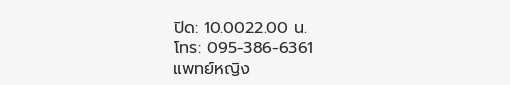ปิด: 10.0022.00 น.
โทร: 095-386-6361
แพทย์หญิง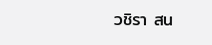วชิรา สน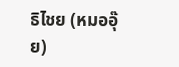ธิไชย (หมออุ๊ย)